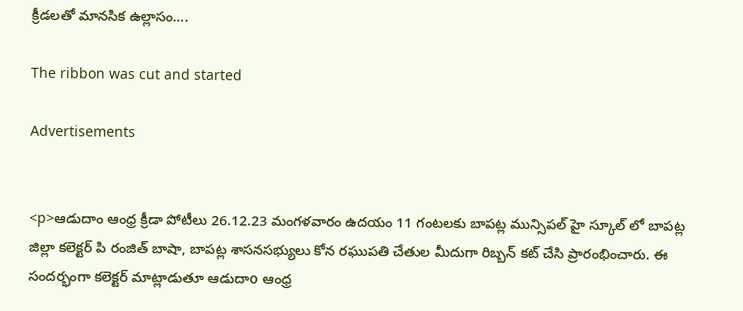క్రీడలతో మానసిక ఉల్లాసం….

The ribbon was cut and started

Advertisements


<p>ఆడుదాం ఆంధ్ర క్రీడా పోటీలు 26.12.23 మంగళవారం ఉదయం 11 గంటలకు బాపట్ల మున్సిపల్ హై స్కూల్ లో బాపట్ల జిల్లా కలెక్టర్ పి రంజిత్ బాషా, బాపట్ల శాసనసభ్యులు కోన రఘుపతి చేతుల మీదుగా రిబ్బన్ కట్ చేసి ప్రారంభించారు. ఈ సందర్భంగా కలెక్టర్ మాట్లాడుతూ ఆడుదాo ఆంధ్ర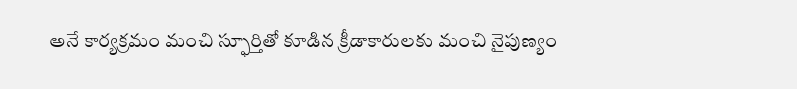అనే కార్యక్రమం మంచి స్ఫూర్తితో కూడిన క్రీడాకారులకు మంచి నైపుణ్యం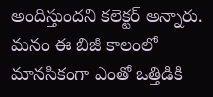అందిస్తుందని కలెక్టర్ అన్నారు. మనం ఈ బిజీ కాలంలో మానసికంగా ఎంతో ఒత్తిడికి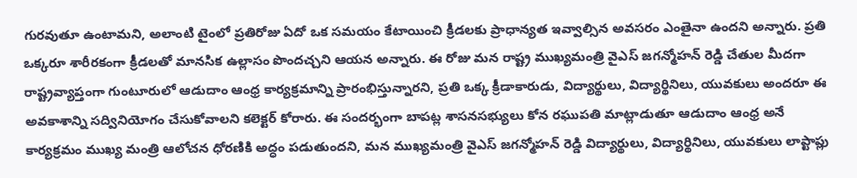గురవుతూ ఉంటామని, అలాంటి టైంలో ప్రతిరోజు ఏదో ఒక సమయం కేటాయించి క్రీడలకు ప్రాధాన్యత ఇవ్వాల్సిన అవసరం ఎంతైనా ఉందని అన్నారు. ప్రతి ఒక్కరూ శారీరకంగా క్రీడలతో మానసిక ఉల్లాసం పొందచ్చని ఆయన అన్నారు. ఈ రోజు మన రాష్ట్ర ముఖ్యమంత్రి వైఎస్ జగన్మోహన్ రెడ్డి చేతుల మీదగా రాష్ట్రవ్యాప్తంగా గుంటూరులో ఆడుదాం ఆంధ్ర కార్యక్రమాన్ని ప్రారంభిస్తున్నారని, ప్రతి ఒక్క క్రీడాకారుడు, విద్యార్థులు, విద్యార్థినిలు, యువకులు అందరూ ఈ అవకాశాన్ని సద్వినియోగం చేసుకోవాలని కలెక్టర్ కోరారు. ఈ సందర్భంగా బాపట్ల శాసనసభ్యులు కోన రఘుపతి మాట్లాడుతూ ఆడుదాం ఆంధ్ర అనే కార్యక్రమం ముఖ్య మంత్రి ఆలోచన ధోరణికి అద్ధం పడుతుందని, మన ముఖ్యమంత్రి వైఎస్ జగన్మోహన్ రెడ్డి విద్యార్థులు, విద్యార్థినిలు, యువకులు లాప్టాప్లు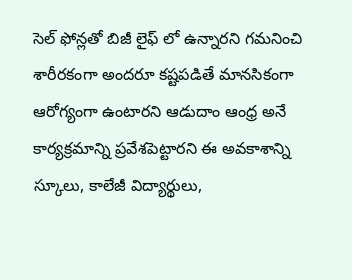సెల్ ఫోన్లతో బిజీ లైఫ్ లో ఉన్నారని గమనించి శారీరకంగా అందరూ కష్టపడితే మానసికంగా ఆరోగ్యంగా ఉంటారని ఆడుదాం ఆంధ్ర అనే కార్యక్రమాన్ని ప్రవేశపెట్టారని ఈ అవకాశాన్ని స్కూలు, కాలేజీ విద్యార్థులు,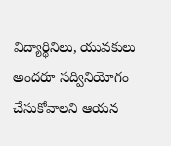విద్యార్థినిలు, యువకులు అందరూ సద్వినియోగం చేసుకోవాలని ఆయన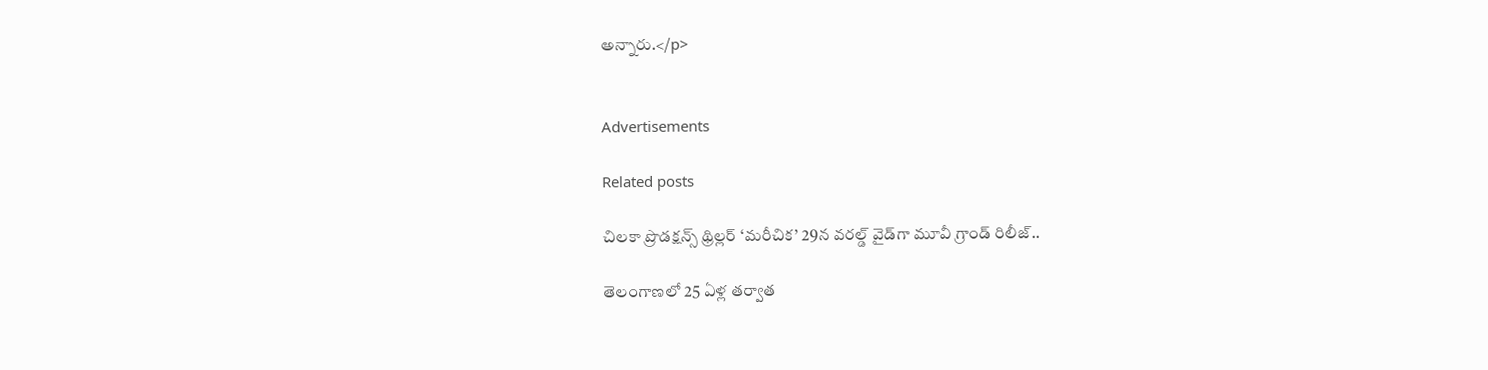అన్నారు.</p>


Advertisements

Related posts

చిలకా ప్రొడక్ష‌న్స్ థ్రిల్ల‌ర్ ‘మరీచిక’ 29న వరల్డ్ వైడ్‌గా మూవీ గ్రాండ్ రిలీజ్‌..

తెలంగాణలో 25 ఏళ్ల తర్వాత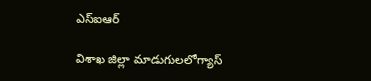ఎస్ఐఆర్

విశాఖ జిల్లా మాడుగులలోగ్యాస్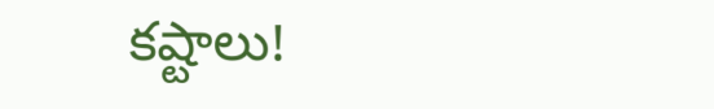కష్టాలు!